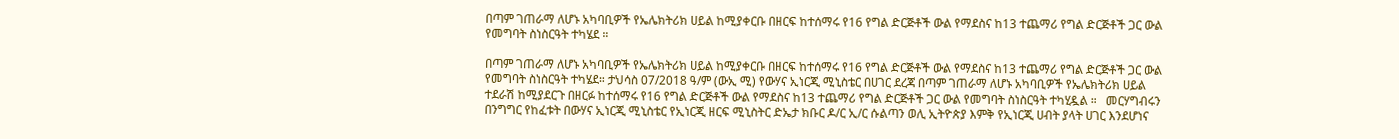በጣም ገጠራማ ለሆኑ አካባቢዎች የኤሌክትሪክ ሀይል ከሚያቀርቡ በዘርፍ ከተሰማሩ የ16 የግል ድርጅቶች ውል የማደስና ከ13 ተጨማሪ የግል ድርጅቶች ጋር ውል የመግባት ስነስርዓት ተካሄደ ።

በጣም ገጠራማ ለሆኑ አካባቢዎች የኤሌክትሪክ ሀይል ከሚያቀርቡ በዘርፍ ከተሰማሩ የ16 የግል ድርጅቶች ውል የማደስና ከ13 ተጨማሪ የግል ድርጅቶች ጋር ውል የመግባት ስነስርዓት ተካሄደ። ታህሳስ 07/2018 ዓ/ም (ውኢ ሚ) የውሃና ኢነርጂ ሚኒስቴር በሀገር ደረጃ በጣም ገጠራማ ለሆኑ አካባቢዎች የኤሌክትሪክ ሀይል ተደራሽ ከሚያደርጉ በዘርፉ ከተሰማሩ የ16 የግል ድርጅቶች ውል የማደስና ከ13 ተጨማሪ የግል ድርጅቶች ጋር ውል የመግባት ስነስርዓት ተካሂዷል ።   መርሃግብሩን በንግግር የከፈቱት በውሃና ኢነርጂ ሚኒስቴር የኢነርጂ ዘርፍ ሚኒስትር ድኤታ ክቡር ዶ/ር ኢ/ር ሱልጣን ወሊ ኢትዮጵያ እምቅ የኢነርጂ ሀብት ያላት ሀገር እንደሆነና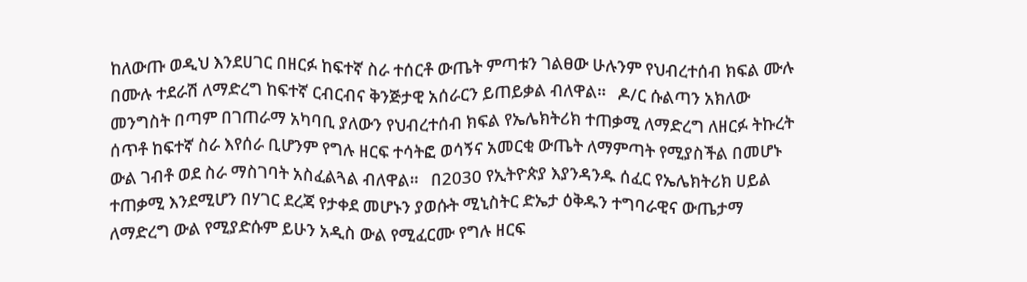ከለውጡ ወዲህ እንደሀገር በዘርፉ ከፍተኛ ስራ ተሰርቶ ውጤት ምጣቱን ገልፀው ሁሉንም የህብረተሰብ ክፍል ሙሉ በሙሉ ተደራሽ ለማድረግ ከፍተኛ ርብርብና ቅንጅታዊ አሰራርን ይጠይቃል ብለዋል።   ዶ/ር ሱልጣን አክለው መንግስት በጣም በገጠራማ አካባቢ ያለውን የህብረተሰብ ክፍል የኤሌክትሪክ ተጠቃሚ ለማድረግ ለዘርፉ ትኩረት ሰጥቶ ከፍተኛ ስራ እየሰራ ቢሆንም የግሉ ዘርፍ ተሳትፎ ወሳኝና አመርቂ ውጤት ለማምጣት የሚያስችል በመሆኑ ውል ገብቶ ወደ ስራ ማስገባት አስፈልጓል ብለዋል።   በ2030 የኢትዮጵያ እያንዳንዱ ሰፈር የኤሌክትሪክ ሀይል ተጠቃሚ እንደሚሆን በሃገር ደረጃ የታቀደ መሆኑን ያወሱት ሚኒስትር ድኤታ ዕቅዱን ተግባራዊና ውጤታማ ለማድረግ ውል የሚያድሱም ይሁን አዲስ ውል የሚፈርሙ የግሉ ዘርፍ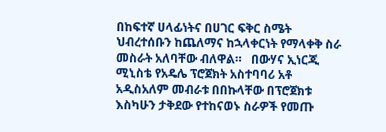በከፍተኛ ሀላፊነትና በሀገር ፍቅር ስሜት ህብረተሰቡን ከጨለማና ከኋላቀርነት የማላቀቅ ስራ መስራት አለባቸው ብለዋል።   በውሃና ኢነርጂ ሚኒስቴ የአዴሌ ፕሮጀክት አስተባባሪ አቶ አዲስአለም መብራቱ በበኩላቸው በፕሮጀክቱ እስካሁን ታቅደው የተከናወኑ ስራዎች የመጡ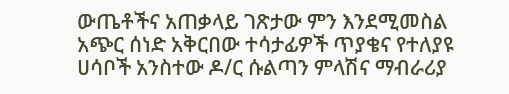ውጤቶችና አጠቃላይ ገጽታው ምን እንደሚመስል አጭር ሰነድ አቅርበው ተሳታፊዎች ጥያቄና የተለያዩ ሀሳቦች አንስተው ዶ/ር ሱልጣን ምላሽና ማብራሪያ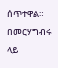ሰጥተዋል።   በመርሃግብሩ ላይ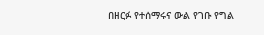በዘርፉ የተሰማሩና ውል የገቡ የግል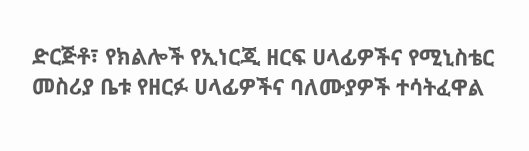ድርጅቶ፣ የክልሎች የኢነርጂ ዘርፍ ሀላፊዎችና የሚኒስቴር መስሪያ ቤቱ የዘርፉ ሀላፊዎችና ባለሙያዎች ተሳትፈዋል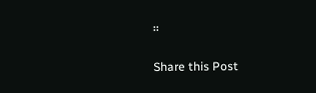።

Share this Post